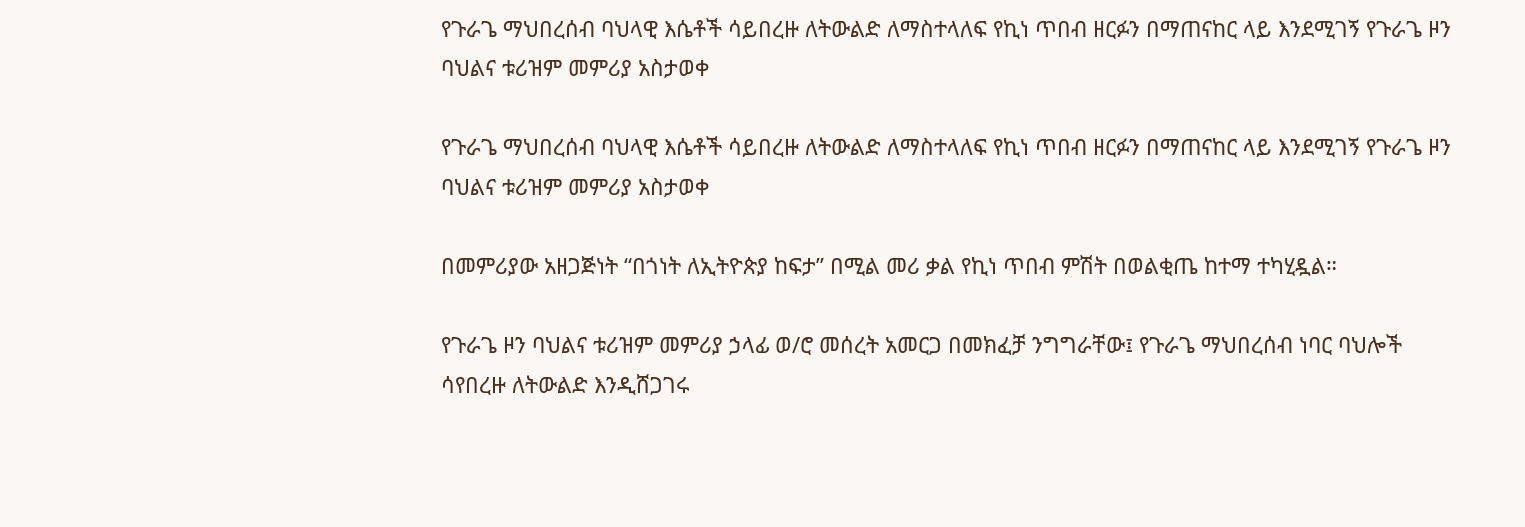የጉራጌ ማህበረሰብ ባህላዊ እሴቶች ሳይበረዙ ለትውልድ ለማስተላለፍ የኪነ ጥበብ ዘርፉን በማጠናከር ላይ እንደሚገኝ የጉራጌ ዞን ባህልና ቱሪዝም መምሪያ አስታወቀ

የጉራጌ ማህበረሰብ ባህላዊ እሴቶች ሳይበረዙ ለትውልድ ለማስተላለፍ የኪነ ጥበብ ዘርፉን በማጠናከር ላይ እንደሚገኝ የጉራጌ ዞን ባህልና ቱሪዝም መምሪያ አስታወቀ

በመምሪያው አዘጋጅነት “በጎነት ለኢትዮጵያ ከፍታ” በሚል መሪ ቃል የኪነ ጥበብ ምሽት በወልቂጤ ከተማ ተካሂዷል።

የጉራጌ ዞን ባህልና ቱሪዝም መምሪያ ኃላፊ ወ/ሮ መሰረት አመርጋ በመክፈቻ ንግግራቸው፤ የጉራጌ ማህበረሰብ ነባር ባህሎች ሳየበረዙ ለትውልድ እንዲሸጋገሩ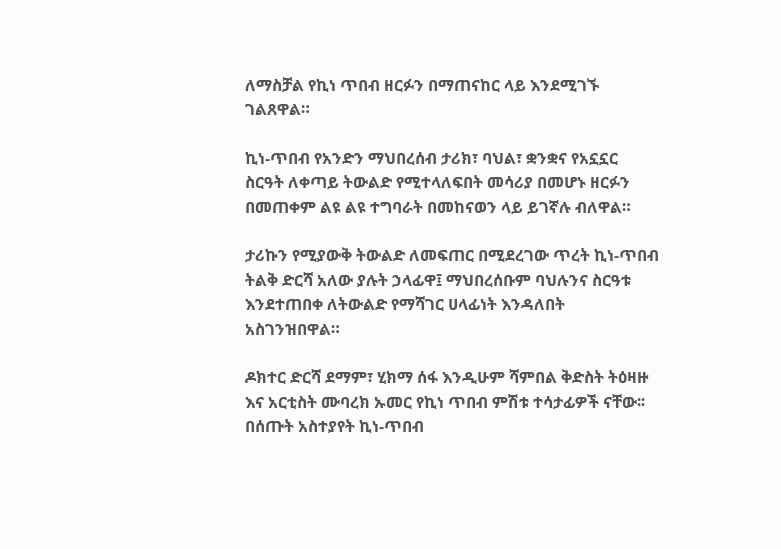ለማስቻል የኪነ ጥበብ ዘርፉን በማጠናከር ላይ እንደሚገኙ ገልጸዋል።

ኪነ-ጥበብ የአንድን ማህበረሰብ ታሪክ፣ ባህል፣ ቋንቋና የአኗኗር ስርዓት ለቀጣይ ትውልድ የሚተላለፍበት መሳሪያ በመሆኑ ዘርፉን በመጠቀም ልዩ ልዩ ተግባራት በመከናወን ላይ ይገኛሉ ብለዋል።

ታሪኩን የሚያውቅ ትውልድ ለመፍጠር በሚደረገው ጥረት ኪነ-ጥበብ ትልቅ ድርሻ አለው ያሉት ኃላፊዋ፤ ማህበረሰቡም ባህሉንና ስርዓቱ እንደተጠበቀ ለትውልድ የማሻገር ሀላፊነት እንዳለበት አስገንዝበዋል።

ዶክተር ድርሻ ደማም፣ ሂክማ ሰፋ እንዲሁም ሻምበል ቅድስት ትዕዛዙ እና አርቲስት ሙባረክ ኡመር የኪነ ጥበብ ምሽቱ ተሳታፊዎች ናቸው፡፡ በሰጡት አስተያየት ኪነ-ጥበብ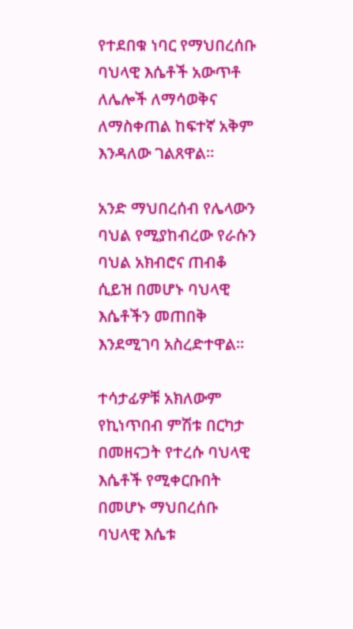የተደበቁ ነባር የማህበረሰቡ ባህላዊ እሴቶች አውጥቶ ለሌሎች ለማሳወቅና ለማስቀጠል ከፍተኛ አቅም እንዳለው ገልጸዋል።

አንድ ማህበረሰብ የሌላውን ባህል የሚያከብረው የራሱን ባህል አክብሮና ጠብቆ ሲይዝ በመሆኑ ባህላዊ እሴቶችን መጠበቅ እንደሚገባ አስረድተዋል።

ተሳታፊዎቹ አክለውም የኪነጥበብ ምሽቱ በርካታ በመዘናጋት የተረሱ ባህላዊ እሴቶች የሚቀርቡበት በመሆኑ ማህበረሰቡ ባህላዊ እሴቱ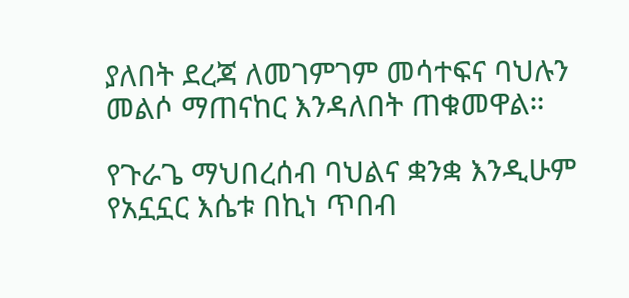ያለበት ደረጃ ለመገምገም መሳተፍና ባህሉን መልሶ ማጠናከር እንዳለበት ጠቁመዋል።

የጉራጌ ማህበረሰብ ባህልና ቋንቋ እንዲሁም የአኗኗር እሴቱ በኪነ ጥበብ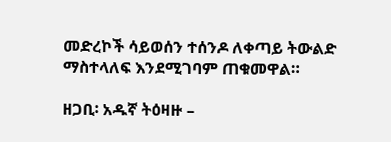መድረኮች ሳይወሰን ተሰንዶ ለቀጣይ ትውልድ ማስተላለፍ እንደሚገባም ጠቁመዋል።

ዘጋቢ፡ አዱኛ ትዕዛዙ –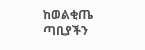ከወልቂጤ ጣቢያችን